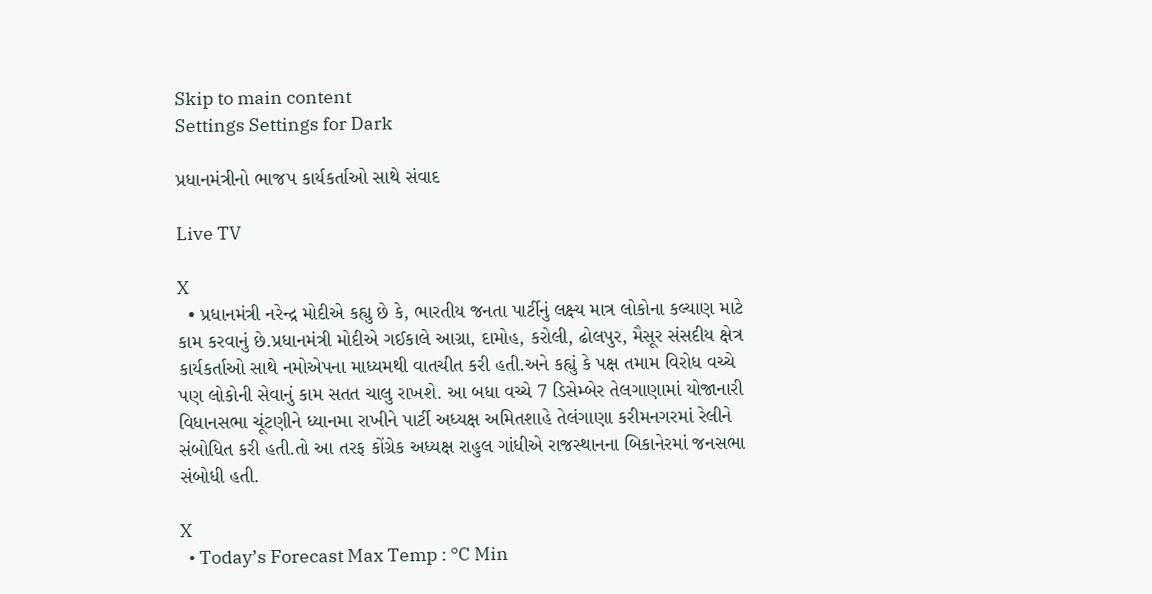Skip to main content
Settings Settings for Dark

પ્રધાનમંત્રીનો ભાજપ કાર્યકર્તાઓ સાથે સંવાદ

Live TV

X
  • પ્રધાનમંત્રી નરેન્દ્ર મોદીએ કહ્યુ છે કે, ભારતીય જનતા પાર્ટીનું લક્ષ્ય માત્ર લોકોના કલ્યાણ માટે કામ કરવાનું છે.પ્રધાનમંત્રી મોદીએ ગઈકાલે આગ્રા, દામોહ, કરોલી, ઢોલપુર, મૈસૂર સંસદીય ક્ષેત્ર કાર્યકર્તાઓ સાથે નમોએપના માધ્યમથી વાતચીત કરી હતી.અને કહ્યું કે પક્ષ તમામ વિરોધ વચ્ચે પણ લોકોની સેવાનું કામ સતત ચાલુ રાખશે. આ બધા વચ્ચે 7 ડિસેમ્બેર તેલગાણામાં યોજાનારી વિધાનસભા ચૂંટણીને ધ્યાનમા રાખીને પાર્ટી અધ્યક્ષ અમિતશાહે તેલંગાણા કરીમનગરમાં રેલીને સંબોધિત કરી હતી.તો આ તરફ કોંગ્રેક અધ્યક્ષ રાહુલ ગાંધીએ રાજસ્થાનના બિકાનેરમાં જનસભા સંબોધી હતી.

X
  • Today’s Forecast Max Temp : °C Min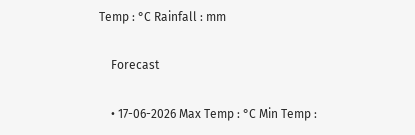Temp : °C Rainfall : mm

    Forecast

    • 17-06-2026 Max Temp : °C Min Temp :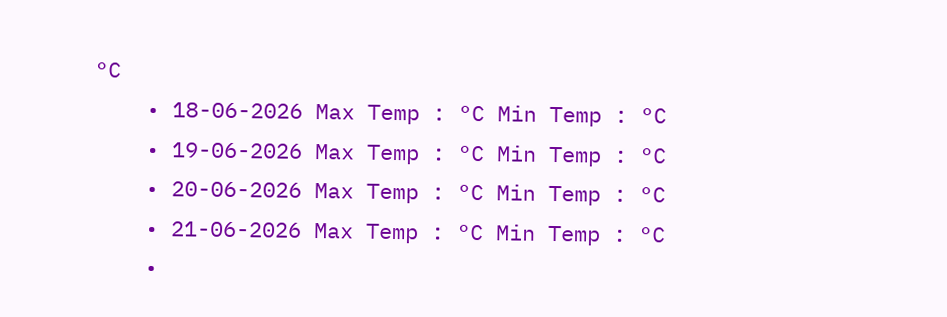°C
    • 18-06-2026 Max Temp : °C Min Temp : °C
    • 19-06-2026 Max Temp : °C Min Temp : °C
    • 20-06-2026 Max Temp : °C Min Temp : °C
    • 21-06-2026 Max Temp : °C Min Temp : °C
    •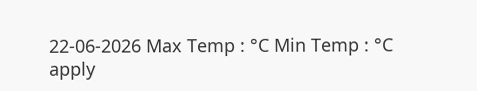22-06-2026 Max Temp : °C Min Temp : °C
apply